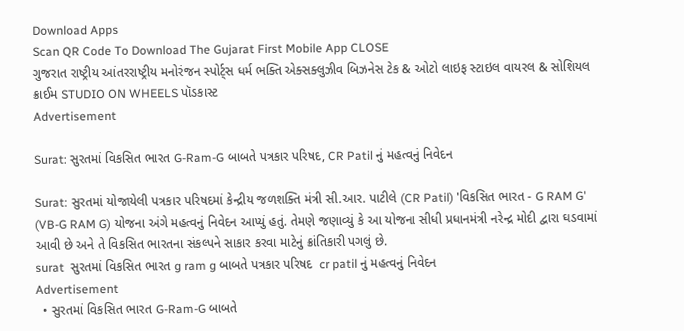Download Apps
Scan QR Code To Download The Gujarat First Mobile App CLOSE
ગુજરાત રાષ્ટ્રીય આંતરરાષ્ટ્રીય મનોરંજન સ્પોર્ટ્સ ધર્મ ભક્તિ એક્સક્લુઝીવ બિઝનેસ ટેક & ઓટો લાઇફ સ્ટાઇલ વાયરલ & સોશિયલ ક્રાઈમ STUDIO ON WHEELS પૉડકાસ્ટ
Advertisement

Surat: સુરતમાં વિકસિત ભારત G-Ram-G બાબતે પત્રકાર પરિષદ, CR Patil નું મહત્વનું નિવેદન

Surat: સુરતમાં યોજાયેલી પત્રકાર પરિષદમાં કેન્દ્રીય જળશક્તિ મંત્રી સી.આર. પાટીલે (CR Patil) 'વિકસિત ભારત - G RAM G' (VB-G RAM G) યોજના અંગે મહત્વનું નિવેદન આપ્યું હતું. તેમણે જણાવ્યું કે આ યોજના સીધી પ્રધાનમંત્રી નરેન્દ્ર મોદી દ્વારા ઘડવામાં આવી છે અને તે વિકસિત ભારતના સંકલ્પને સાકાર કરવા માટેનું ક્રાંતિકારી પગલું છે.
surat  સુરતમાં વિકસિત ભારત g ram g બાબતે પત્રકાર પરિષદ  cr patil નું મહત્વનું નિવેદન
Advertisement
  • સુરતમાં વિકસિત ભારત G-Ram-G બાબતે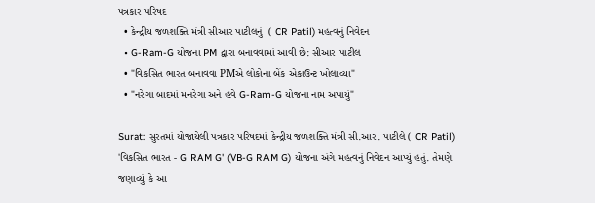પત્રકાર પરિષદ
  • કેન્દ્રીય જળશક્તિ મંત્રી સીઆર પાટીલનું  ( CR Patil) મહત્વનું નિવેદન
  • G-Ram-G યોજના PM દ્વારા બનાવવામાં આવી છે: સીઆર પાટીલ
  • "વિકસિત ભારત બનાવવા PMએ લોકોના બેંક એકાઉન્ટ ખોલાવ્યા"
  • "નરેગા બાદમાં મનરેગા અને હવે G-Ram-G યોજના નામ અપાયું"

Surat: સુરતમાં યોજાયેલી પત્રકાર પરિષદમાં કેન્દ્રીય જળશક્તિ મંત્રી સી.આર. પાટીલે ( CR Patil) 'વિકસિત ભારત - G RAM G' (VB-G RAM G) યોજના અંગે મહત્વનું નિવેદન આપ્યું હતું. તેમણે જણાવ્યું કે આ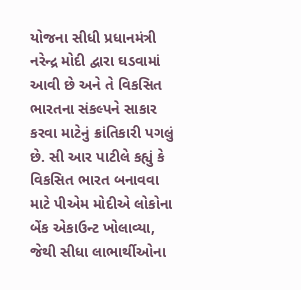યોજના સીધી પ્રધાનમંત્રી નરેન્દ્ર મોદી દ્વારા ઘડવામાં આવી છે અને તે વિકસિત ભારતના સંકલ્પને સાકાર કરવા માટેનું ક્રાંતિકારી પગલું છે. સી આર પાટીલે કહ્યું કે વિકસિત ભારત બનાવવા માટે પીએમ મોદીએ લોકોના બેંક એકાઉન્ટ ખોલાવ્યા, જેથી સીધા લાભાર્થીઓના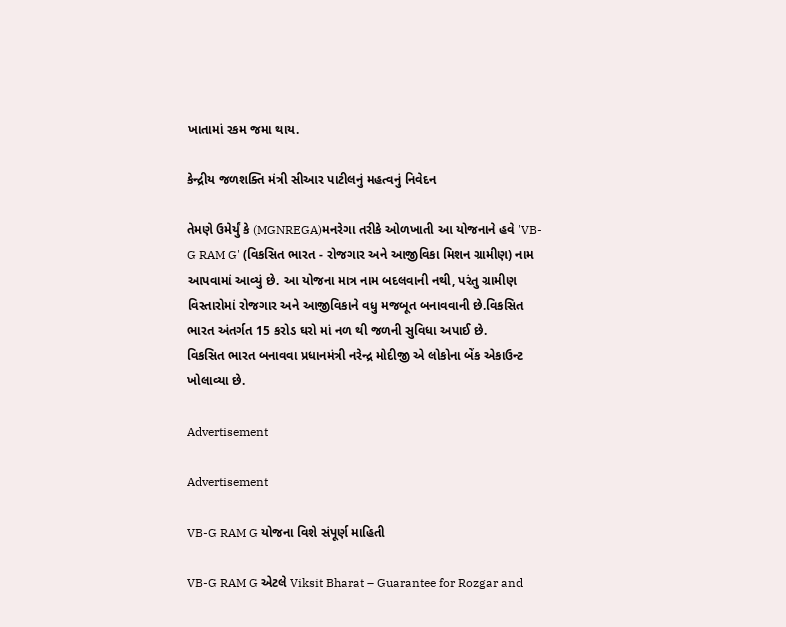ખાતામાં રકમ જમા થાય.

કેન્દ્રીય જળશક્તિ મંત્રી સીઆર પાટીલનું મહત્વનું નિવેદન

તેમણે ઉમેર્યું કે (MGNREGA)મનરેગા તરીકે ઓળખાતી આ યોજનાને હવે 'VB-G RAM G' (વિકસિત ભારત - રોજગાર અને આજીવિકા મિશન ગ્રામીણ) નામ આપવામાં આવ્યું છે. આ યોજના માત્ર નામ બદલવાની નથી, પરંતુ ગ્રામીણ વિસ્તારોમાં રોજગાર અને આજીવિકાને વધુ મજબૂત બનાવવાની છે.વિકસિત ભારત અંતર્ગત 15 કરોડ ઘરો માં નળ થી જળની સુવિધા અપાઈ છે.
વિકસિત ભારત બનાવવા પ્રધાનમંત્રી નરેન્દ્ર મોદીજી એ લોકોના બેંક એકાઉન્ટ ખોલાવ્યા છે.

Advertisement

Advertisement

VB-G RAM G યોજના વિશે સંપૂર્ણ માહિતી

VB-G RAM G એટલે Viksit Bharat – Guarantee for Rozgar and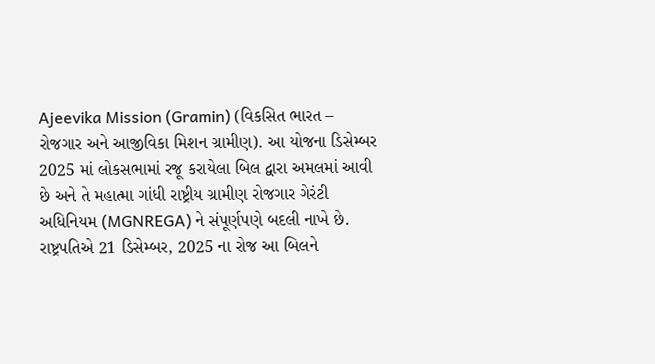Ajeevika Mission (Gramin) (વિકસિત ભારત – રોજગાર અને આજીવિકા મિશન ગ્રામીણ). આ યોજના ડિસેમ્બર 2025 માં લોકસભામાં રજૂ કરાયેલા બિલ દ્વારા અમલમાં આવી છે અને તે મહાત્મા ગાંધી રાષ્ટ્રીય ગ્રામીણ રોજગાર ગેરંટી અધિનિયમ (MGNREGA) ને સંપૂર્ણપણે બદલી નાખે છે. રાષ્ટ્રપતિએ 21 ડિસેમ્બર, 2025 ના રોજ આ બિલને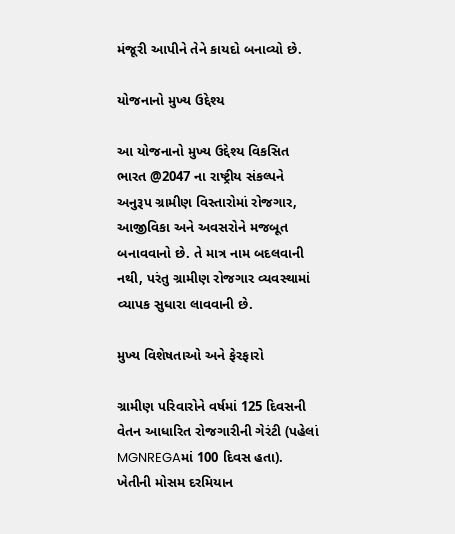મંજૂરી આપીને તેને કાયદો બનાવ્યો છે.

યોજનાનો મુખ્ય ઉદ્દેશ્ય

આ યોજનાનો મુખ્ય ઉદ્દેશ્ય વિકસિત ભારત @2047 ના રાષ્ટ્રીય સંકલ્પને અનુરૂપ ગ્રામીણ વિસ્તારોમાં રોજગાર, આજીવિકા અને અવસરોને મજબૂત બનાવવાનો છે. તે માત્ર નામ બદલવાની નથી, પરંતુ ગ્રામીણ રોજગાર વ્યવસ્થામાં વ્યાપક સુધારા લાવવાની છે.

મુખ્ય વિશેષતાઓ અને ફેરફારો

ગ્રામીણ પરિવારોને વર્ષમાં 125 દિવસની વેતન આધારિત રોજગારીની ગેરંટી (પહેલાં MGNREGAમાં 100 દિવસ હતા). ખેતીની મોસમ દરમિયાન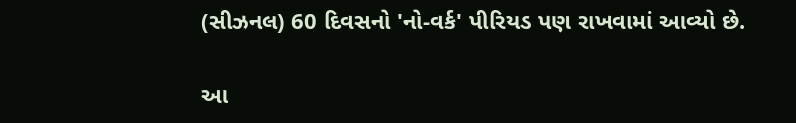(સીઝનલ) 60 દિવસનો 'નો-વર્ક' પીરિયડ પણ રાખવામાં આવ્યો છે.

આ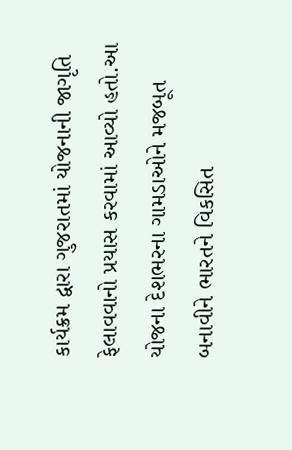કાર્યક્રમ દ્વારા ગુજરાતમાં યોજનાની જાગૃતિ ફેલાવવાનો પ્રયાસ કરવામાં આવ્યો હતો.આ યોજના દેશભરના ગામડાઓને મજબૂત બનાવીને ભારતને વિકસિત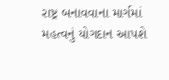રાષ્ટ્ર બનાવવાના માર્ગમાં મહત્વનું યોગદાન આપશે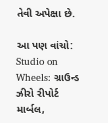તેવી અપેક્ષા છે.

આ પણ વાંચો: Studio on Wheels: ગ્રાઉન્ડ ઝીરો રીપોર્ટ માર્બલ,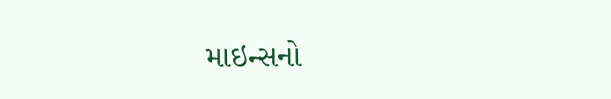માઇન્સનો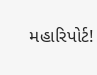મહારિપોર્ટ!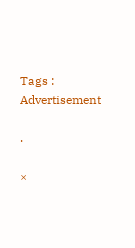Tags :
Advertisement

.

×